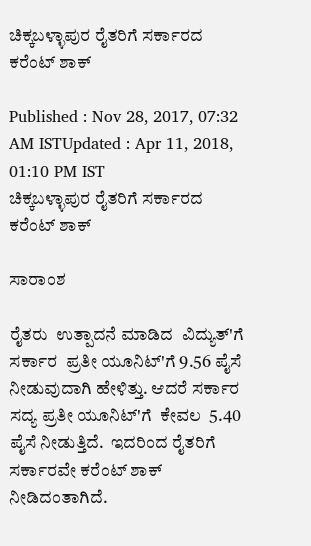ಚಿಕ್ಕಬಳ್ಳಾಪುರ ರೈತರಿಗೆ ಸರ್ಕಾರದ ಕರೆಂಟ್ ಶಾಕ್

Published : Nov 28, 2017, 07:32 AM ISTUpdated : Apr 11, 2018, 01:10 PM IST
ಚಿಕ್ಕಬಳ್ಳಾಪುರ ರೈತರಿಗೆ ಸರ್ಕಾರದ ಕರೆಂಟ್ ಶಾಕ್

ಸಾರಾಂಶ

ರೈತರು  ಉತ್ಪಾದನೆ ಮಾಡಿದ  ವಿದ್ಯುತ್'ಗೆ ಸರ್ಕಾರ  ಪ್ರತೀ ಯೂನಿಟ್'ಗೆ 9.56 ಪೈಸೆ ನೀಡುವುದಾಗಿ ಹೇಳಿತ್ತು. ಆದರೆ ಸರ್ಕಾರ ಸದ್ಯ ಪ್ರತೀ ಯೂನಿಟ್'ಗೆ  ಕೇವಲ  5.40 ಪೈಸೆ ನೀಡುತ್ತಿದೆ.  ಇದರಿಂದ ರೈತರಿಗೆ ಸರ್ಕಾರವೇ ಕರೆಂಟ್ ಶಾಕ್ ನೀಡಿದಂತಾಗಿದೆ.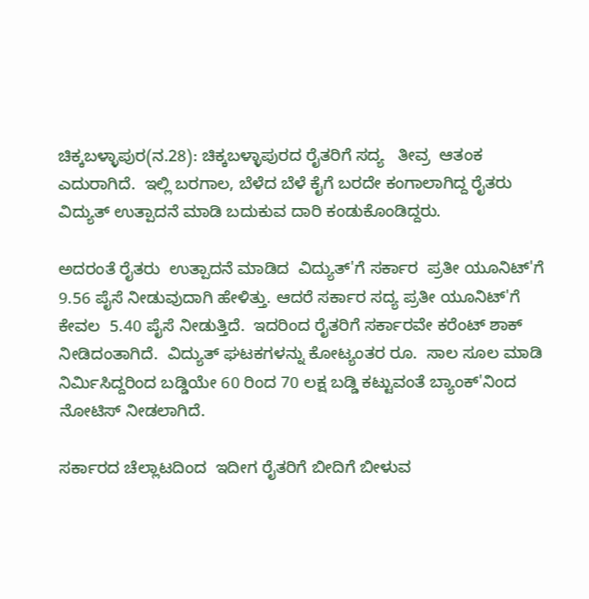ಚಿಕ್ಕಬಳ್ಳಾಪುರ(ನ.28): ಚಿಕ್ಕಬಳ್ಳಾಪುರದ ರೈತರಿಗೆ ಸದ್ಯ   ತೀವ್ರ  ಆತಂಕ  ಎದುರಾಗಿದೆ.  ಇಲ್ಲಿ ಬರಗಾಲ, ಬೆಳೆದ ಬೆಳೆ ಕೈಗೆ ಬರದೇ ಕಂಗಾಲಾಗಿದ್ದ ರೈತರು ವಿದ್ಯುತ್ ಉತ್ಪಾದನೆ ಮಾಡಿ ಬದುಕುವ ದಾರಿ ಕಂಡುಕೊಂಡಿದ್ದರು.

ಅದರಂತೆ ರೈತರು  ಉತ್ಪಾದನೆ ಮಾಡಿದ  ವಿದ್ಯುತ್'ಗೆ ಸರ್ಕಾರ  ಪ್ರತೀ ಯೂನಿಟ್'ಗೆ 9.56 ಪೈಸೆ ನೀಡುವುದಾಗಿ ಹೇಳಿತ್ತು. ಆದರೆ ಸರ್ಕಾರ ಸದ್ಯ ಪ್ರತೀ ಯೂನಿಟ್'ಗೆ  ಕೇವಲ  5.40 ಪೈಸೆ ನೀಡುತ್ತಿದೆ.  ಇದರಿಂದ ರೈತರಿಗೆ ಸರ್ಕಾರವೇ ಕರೆಂಟ್ ಶಾಕ್ ನೀಡಿದಂತಾಗಿದೆ.  ವಿದ್ಯುತ್ ಘಟಕಗಳನ್ನು ಕೋಟ್ಯಂತರ ರೂ.  ಸಾಲ ಸೂಲ ಮಾಡಿ ನಿರ್ಮಿಸಿದ್ದರಿಂದ ಬಡ್ಡಿಯೇ 60 ರಿಂದ 70 ಲಕ್ಷ ಬಡ್ಡಿ ಕಟ್ಟುವಂತೆ ಬ್ಯಾಂಕ್'ನಿಂದ ನೋಟಿಸ್ ನೀಡಲಾಗಿದೆ.

ಸರ್ಕಾರದ ಚೆಲ್ಲಾಟದಿಂದ  ಇದೀಗ ರೈತರಿಗೆ ಬೀದಿಗೆ ಬೀಳುವ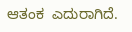ಆತಂಕ  ಎದುರಾಗಿದೆ.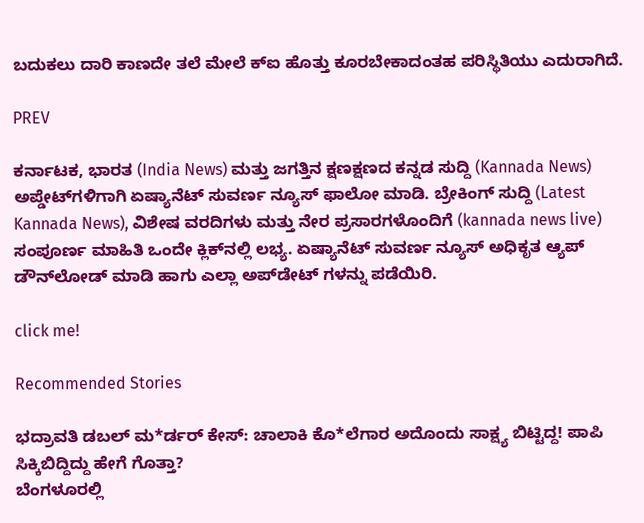ಬದುಕಲು ದಾರಿ ಕಾಣದೇ ತಲೆ ಮೇಲೆ ಕ್ಐ ಹೊತ್ತು ಕೂರಬೇಕಾದಂತಹ ಪರಿಸ್ಥಿತಿಯು ಎದುರಾಗಿದೆ.

PREV

ಕರ್ನಾಟಕ, ಭಾರತ (India News) ಮತ್ತು ಜಗತ್ತಿನ ಕ್ಷಣಕ್ಷಣದ ಕನ್ನಡ ಸುದ್ದಿ (Kannada News) ಅಪ್ಡೇಟ್‌ಗಳಿಗಾಗಿ ಏಷ್ಯಾನೆಟ್ ಸುವರ್ಣ ನ್ಯೂಸ್‌ ಫಾಲೋ ಮಾಡಿ. ಬ್ರೇಕಿಂಗ್ ಸುದ್ದಿ (Latest Kannada News), ವಿಶೇಷ ವರದಿಗಳು ಮತ್ತು ನೇರ ಪ್ರಸಾರಗಳೊಂದಿಗೆ (kannada news live) ಸಂಪೂರ್ಣ ಮಾಹಿತಿ ಒಂದೇ ಕ್ಲಿಕ್‌ನಲ್ಲಿ ಲಭ್ಯ. ಏಷ್ಯಾನೆಟ್ ಸುವರ್ಣ ನ್ಯೂಸ್ ಅಧಿಕೃತ ಆ್ಯಪ್ ಡೌನ್‌ಲೋಡ್ ಮಾಡಿ ಹಾಗು ಎಲ್ಲಾ ಅಪ್‌ಡೇಟ್ ಗಳನ್ನು ಪಡೆಯಿರಿ.

click me!

Recommended Stories

ಭದ್ರಾವತಿ ಡಬಲ್ ಮ*ರ್ಡರ್ ಕೇಸ್: ಚಾಲಾಕಿ ಕೊ*ಲೆಗಾರ ಅದೊಂದು ಸಾಕ್ಷ್ಯ ಬಿಟ್ಟಿದ್ದ! ಪಾಪಿ ಸಿಕ್ಕಿಬಿದ್ದಿದ್ದು ಹೇಗೆ ಗೊತ್ತಾ?
ಬೆಂಗಳೂರಲ್ಲಿ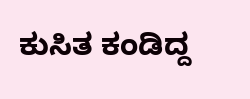ಕುಸಿತ ಕಂಡಿದ್ದ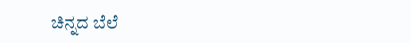ಚಿನ್ನದ ಬೆಲೆ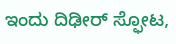ಇಂದು ದಿಢೀರ್ ಸ್ಫೋಟ,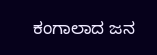ಕಂಗಾಲಾದ ಜನ